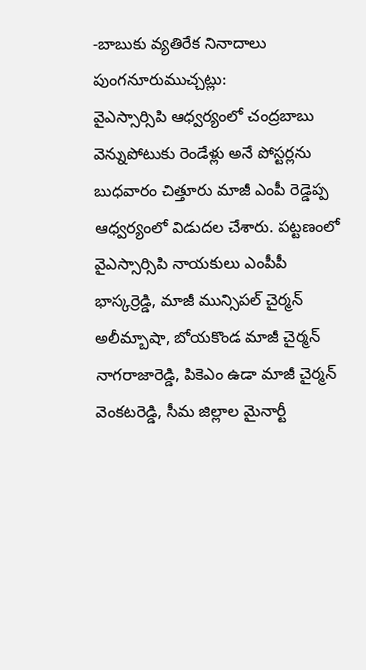-బాబుకు వ్యతిరేక నినాదాలు
పుంగనూరుముచ్చట్లు:
వైఎస్సార్సిపి ఆధ్వర్యంలో చంద్రబాబు వెన్నుపోటుకు రెండేళ్లు అనే పోస్టర్లను బుధవారం చిత్తూరు మాజీ ఎంపీ రెడ్డెప్ప ఆధ్వర్యంలో విడుదల చేశారు. పట్టణంలో వైఎస్సార్సిపి నాయకులు ఎంపీపీ భాస్కర్రెడ్డి, మాజీ మున్సిపల్ చైర్మన్ అలీమ్బాషా, బోయకొండ మాజీ చైర్మన్ నాగరాజారెడ్డి, పికెఎం ఉడా మాజీ చైర్మన్ వెంకటరెడ్డి, సీమ జిల్లాల మైనార్టీ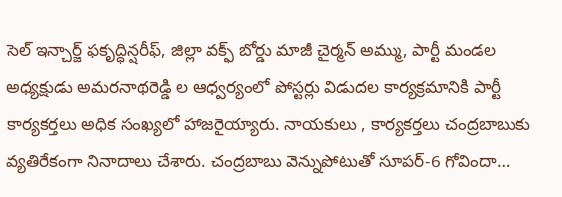సెల్ ఇన్చార్జ్ ఫకృద్ధిన్షరీఫ్, జిల్లా వక్ఫ్ బోర్డు మాజీ చైర్మన్ అమ్ము, పార్టీ మండల అధ్యక్షుడు అమరనాథరెడ్డి ల ఆధ్వర్యంలో పోస్టర్లు విడుదల కార్యక్రమానికి పార్టీ కార్యకర్తలు అధిక సంఖ్యలో హాజరైయ్యారు. నాయకులు , కార్యకర్తలు చంద్రబాబుకు వ్యతిరేకంగా నినాదాలు చేశారు. చంద్రబాబు వెన్నుపోటుతో సూపర్-6 గోవిందా…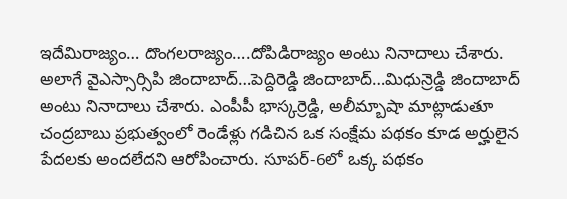ఇదేమిరాజ్యం… దొంగలరాజ్యం….దోపిడిరాజ్యం అంటు నినాదాలు చేశారు. అలాగే వైఎస్సార్సిపి జిందాబాద్…పెద్దిరెడ్డి జిందాబాద్…మిధున్రెడ్డి జిందాబాద్ అంటు నినాదాలు చేశారు. ఎంపీపీ భాస్కర్రెడ్డి, అలీమ్బాషా మాట్లాడుతూ చంద్రబాబు ప్రభుత్వంలో రెండేళ్లు గడిచిన ఒక సంక్షేమ పథకం కూడ అర్హులైన పేదలకు అందలేదని ఆరోపించారు. సూపర్-6లో ఒక్క పథకం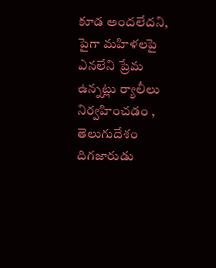కూడ అందలేదని, పైగా మహిళలపై ఎనలేని ప్రేమ ఉన్నట్లు ర్యాలీలు నిర్వహించడం , తెలుగుదేశం దిగజారుడు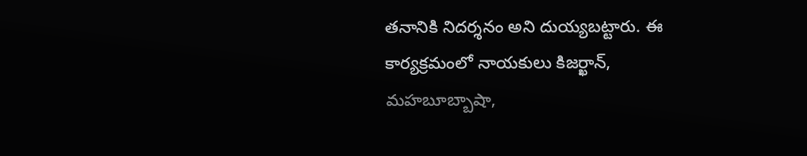తనానికి నిదర్శనం అని దుయ్యబట్టారు. ఈ కార్యక్రమంలో నాయకులు కిజర్ఖాన్, మహబూబ్బాషా,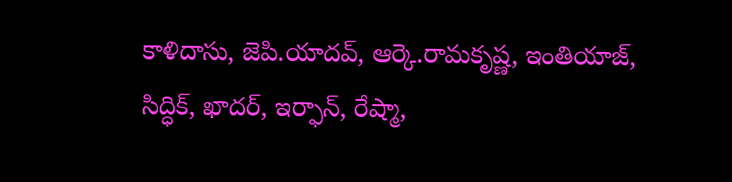కాళిదాసు, జెపి.యాదవ్, ఆర్కె.రామకృష్ణ, ఇంతియాజ్, సిద్ధిక్, ఖాదర్, ఇర్ఫాన్, రేష్మా,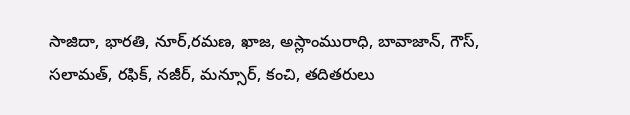సాజిదా, భారతి, నూర్,రమణ, ఖాజ, అస్లాంమురాధి, బావాజాన్, గౌస్, సలామత్, రఫిక్, నజీర్, మన్సూర్, కంచి, తదితరులు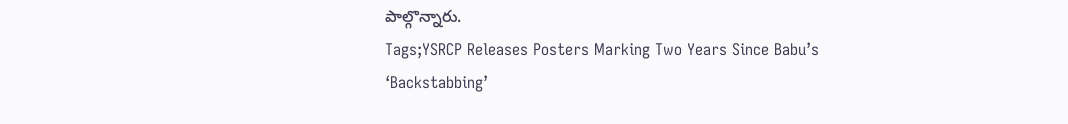పాల్గొన్నారు.
Tags;YSRCP Releases Posters Marking Two Years Since Babu’s ‘Backstabbing’